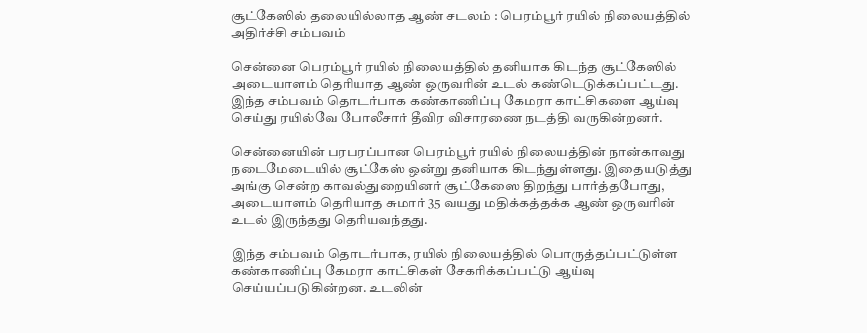சூட்கேஸில் தலையில்லாத ஆண் சடலம் : பெரம்பூர் ரயில் நிலையத்தில் அதிர்ச்சி சம்பவம்

சென்னை பெரம்பூர் ரயில் நிலையத்தில் தனியாக கிடந்த சூட்கேஸில் அடையாளம் தெரியாத ஆண் ஒருவரின் உடல் கண்டெடுக்கப்பட்டது. இந்த சம்பவம் தொடர்பாக கண்காணிப்பு கேமரா காட்சிகளை ஆய்வு செய்து ரயில்வே போலீசார் தீவிர விசாரணை நடத்தி வருகின்றனர்.

சென்னையின் பரபரப்பான பெரம்பூர் ரயில் நிலையத்தின் நான்காவது நடைமேடையில் சூட்கேஸ் ஒன்று தனியாக கிடந்துள்ளது. இதையடுத்து அங்கு சென்ற காவல்துறையினர் சூட்கேஸை திறந்து பார்த்தபோது, அடையாளம் தெரியாத சுமார் 35 வயது மதிக்கத்தக்க ஆண் ஒருவரின் உடல் இருந்தது தெரியவந்தது.

இந்த சம்பவம் தொடர்பாக, ரயில் நிலையத்தில் பொருத்தப்பட்டுள்ள கண்காணிப்பு கேமரா காட்சிகள் சேகரிக்கப்பட்டு ஆய்வு செய்யப்படுகின்றன. உடலின்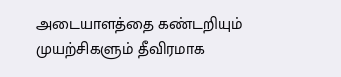அடையாளத்தை கண்டறியும் முயற்சிகளும் தீவிரமாக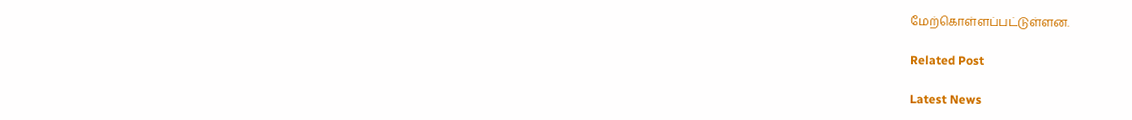மேற்கொள்ளப்பட்டுள்ளன.

Related Post

Latest News